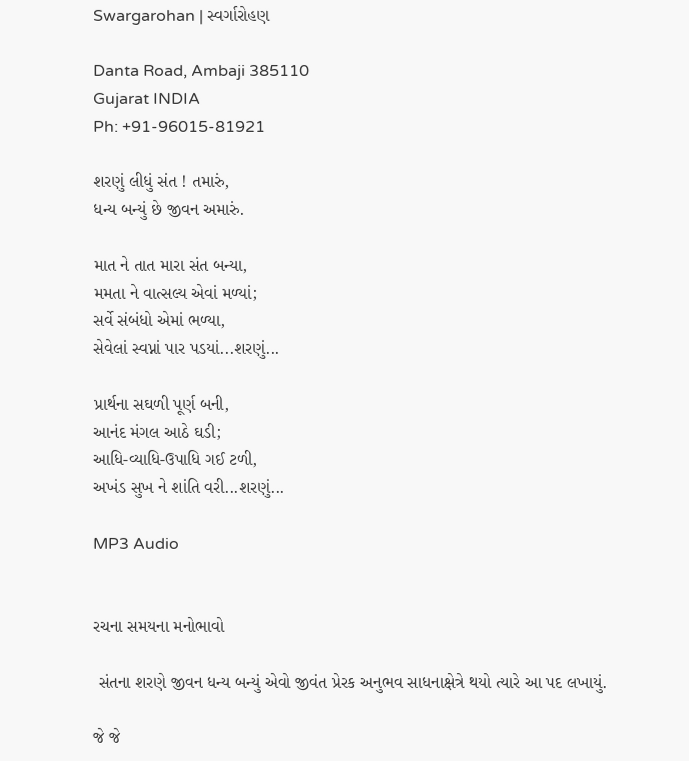Swargarohan | સ્વર્ગારોહણ

Danta Road, Ambaji 385110
Gujarat INDIA
Ph: +91-96015-81921

શરણું લીધું સંત ! તમારું,
ધન્ય બન્યું છે જીવન અમારું.

માત ને તાત મારા સંત બન્યા,
મમતા ને વાત્સલ્ય એવાં મળ્યાં;
સર્વે સંબંધો એમાં ભળ્યા,
સેવેલાં સ્વપ્નાં પાર પડયાં...શરણું...

પ્રાર્થના સઘળી પૂર્ણ બની,
આનંદ મંગલ આઠે ઘડી;
આધિ-વ્યાધિ-ઉપાધિ ગઈ ટળી,
અખંડ સુખ ને શાંતિ વરી...શરણું...

MP3 Audio


રચના સમયના મનોભાવો

 સંતના શરણે જીવન ધન્ય બન્યું એવો જીવંત પ્રેરક અનુભવ સાધનાક્ષેત્રે થયો ત્યારે આ પદ લખાયું.

જે જે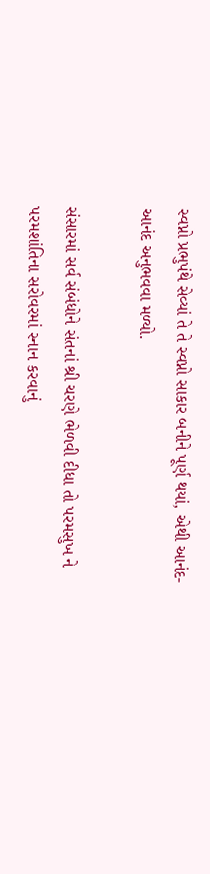સ્વપ્નો પ્રભુપંથે સેવ્યાં તે તે સ્વપ્નો સાકાર બનીને પૂર્ણ થયાં, એથી આનંદ-આનંદ અનુભવવા મળ્યો.

સંસારમાં સર્વ સંબંધોને સંતનાં શ્રી ચરણે ભેળવી દીધા તો પરમસુખ ને પરમશાંતિના સરોવરમાં સ્નાન કરવાનું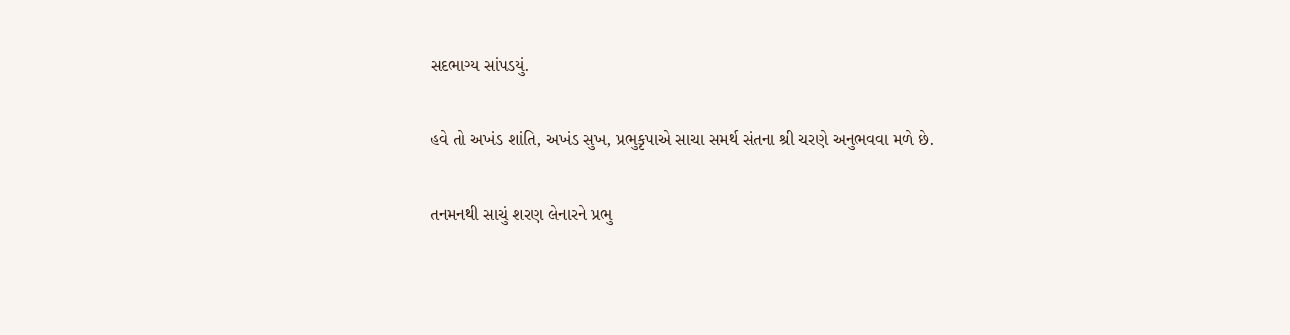સદભાગ્ય સાંપડયું.

હવે તો અખંડ શાંતિ, અખંડ સુખ, પ્રભુકૃપાએ સાચા સમર્થ સંતના શ્રી ચરણે અનુભવવા મળે છે.

તનમનથી સાચું શરણ લેનારને પ્રભુ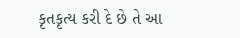કૃતકૃત્ય કરી દે છે તે આ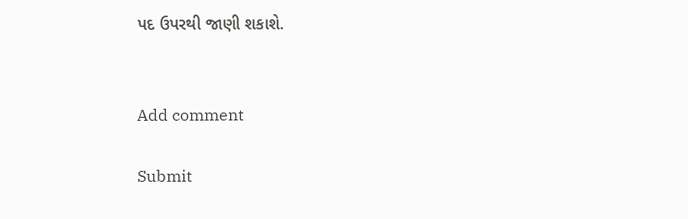પદ ઉપરથી જાણી શકાશે.


Add comment

Submit